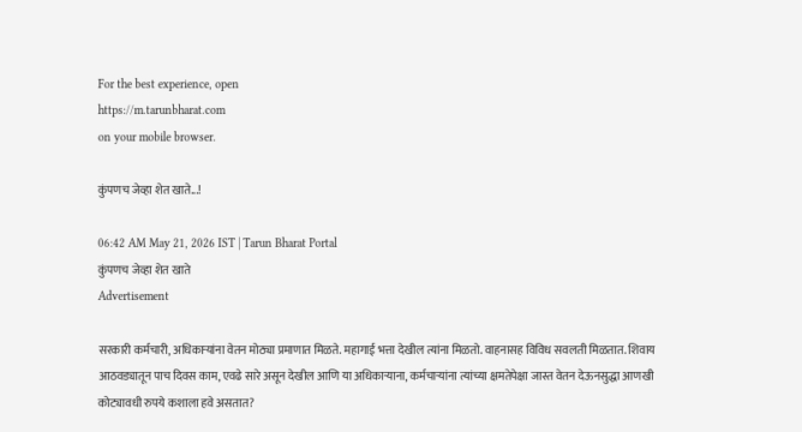For the best experience, open
https://m.tarunbharat.com
on your mobile browser.

कुंपणच जेव्हा शेत खाते...!

06:42 AM May 21, 2026 IST | Tarun Bharat Portal
कुंपणच जेव्हा शेत खाते
Advertisement

सरकारी कर्मचारी, अधिकाऱ्यांना वेतन मोठ्या प्रमाणात मिळते. महागाई भत्ता देखील त्यांना मिळतो. वाहनासह विविध सवलती मिळतात. शिवाय आठवड्यातून पाच दिवस काम, एवढे सारे असून देखील आणि या अधिकाऱ्याना, कर्मचाऱ्यांना त्यांच्या क्षमतेपेक्षा जास्त वेतन देऊनसुद्धा आणखी कोट्यावधी रुपये कशाला हवे असतात?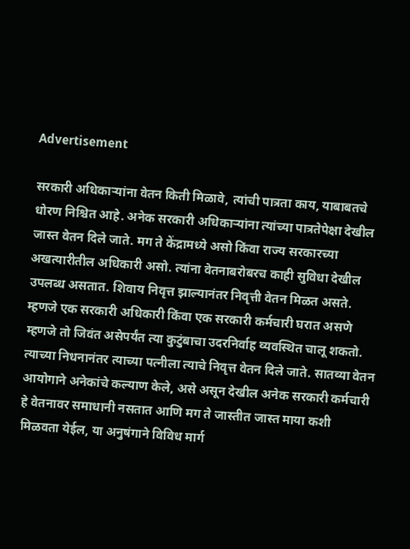Advertisement

सरकारी अधिकाऱ्यांना वेतन किती मिळावे, त्यांची पात्रता काय, याबाबतचे धोरण निश्चित आहे. अनेक सरकारी अधिकाऱ्यांना त्यांच्या पात्रतेपेक्षा देखील जास्त वेतन दिले जाते. मग ते केंद्रामध्ये असो किंवा राज्य सरकारच्या अखत्यारीतील अधिकारी असो. त्यांना वेतनाबरोबरच काही सुविधा देखील उपलब्ध असतात. शिवाय निवृत्त झाल्यानंतर निवृत्ती वेतन मिळत असते. म्हणजे एक सरकारी अधिकारी किंवा एक सरकारी कर्मचारी घरात असणे म्हणजे तो जिवंत असेपर्यंत त्या कुटुंबाचा उदरनिर्वाह व्यवस्थित चालू शकतो. त्याच्या निधनानंतर त्याच्या पत्नीला त्याचे निवृत्त वेतन दिले जाते. सातव्या वेतन आयोगाने अनेकांचे कल्याण केले, असे असून देखील अनेक सरकारी कर्मचारी हे वेतनावर समाधानी नसतात आणि मग ते जास्तीत जास्त माया कशी मिळवता येईल, या अनुषंगाने विविध मार्ग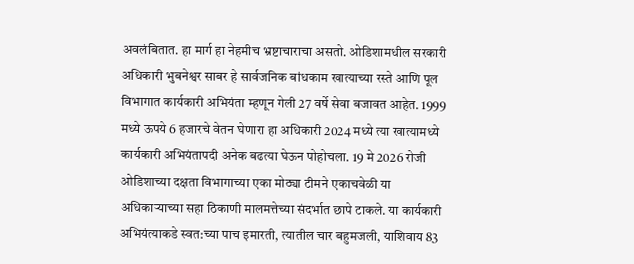अवलंबितात. हा मार्ग हा नेहमीच भ्रष्टाचाराचा असतो. ओडिशामधील सरकारी अधिकारी भुबनेश्वर साबर हे सार्वजनिक बांधकाम खात्याच्या रस्ते आणि पूल विभागात कार्यकारी अभियंता म्हणून गेली 27 वर्षे सेवा बजावत आहेत. 1999 मध्ये ऊपये 6 हजारचे वेतन घेणारा हा अधिकारी 2024 मध्ये त्या खात्यामध्ये कार्यकारी अभियंतापदी अनेक बढत्या घेऊन पोहोचला. 19 मे 2026 रोजी ओडिशाच्या दक्षता विभागाच्या एका मोठ्या टीमने एकाचवेळी या अधिकाऱ्याच्या सहा ठिकाणी मालमत्तेच्या संदर्भात छापे टाकले. या कार्यकारी अभियंत्याकडे स्वत:च्या पाच इमारती, त्यातील चार बहुमजली, याशिवाय 83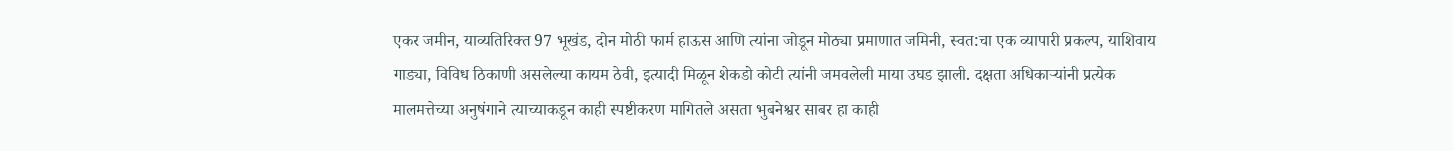एकर जमीन, याव्यतिरिक्त 97 भूखंड, दोन मोठी फार्म हाऊस आणि त्यांना जोडून मोठ्या प्रमाणात जमिनी, स्वत:चा एक व्यापारी प्रकल्प, याशिवाय गाड्या, विविध ठिकाणी असलेल्या कायम ठेवी, इत्यादी मिळून शेकडो कोटी त्यांनी जमवलेली माया उघड झाली. दक्षता अधिकाऱ्यांनी प्रत्येक मालमत्तेच्या अनुषंगाने त्याच्याकडून काही स्पष्टीकरण मागितले असता भुबनेश्वर साबर हा काही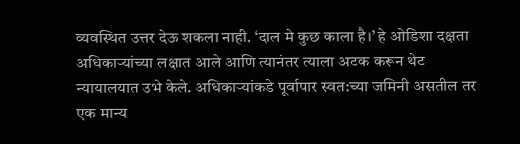व्यवस्थित उत्तर देऊ शकला नाही. ‘दाल मे कुछ काला है।’ हे ओडिशा दक्षता अधिकाऱ्यांच्या लक्षात आले आणि त्यानंतर त्याला अटक करून थेट न्यायालयात उभे केले. अधिकाऱ्यांकडे पूर्वापार स्वत:च्या जमिनी असतील तर एक मान्य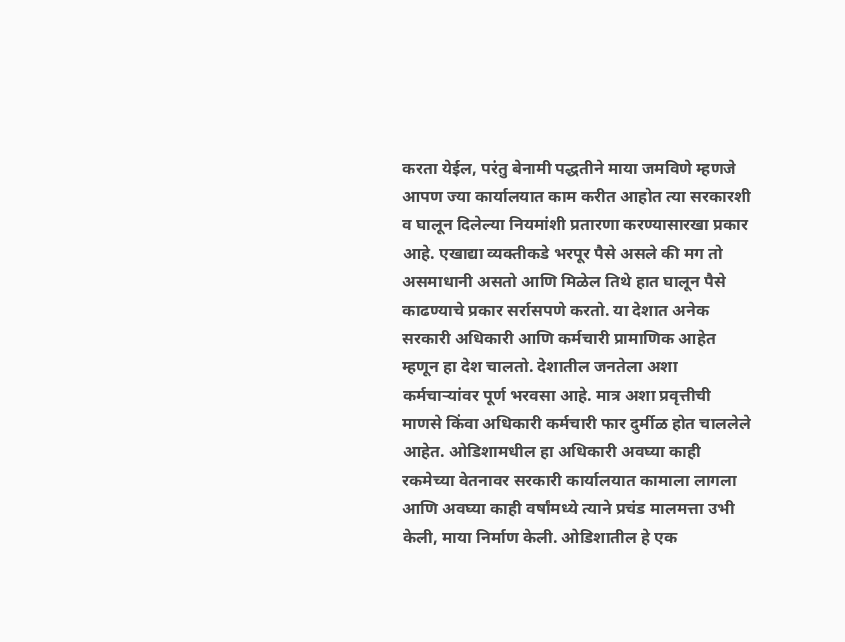करता येईल, परंतु बेनामी पद्धतीने माया जमविणे म्हणजे आपण ज्या कार्यालयात काम करीत आहोत त्या सरकारशी व घालून दिलेल्या नियमांशी प्रतारणा करण्यासारखा प्रकार आहे. एखाद्या व्यक्तीकडे भरपूर पैसे असले की मग तो असमाधानी असतो आणि मिळेल तिथे हात घालून पैसे काढण्याचे प्रकार सर्रासपणे करतो. या देशात अनेक सरकारी अधिकारी आणि कर्मचारी प्रामाणिक आहेत म्हणून हा देश चालतो. देशातील जनतेला अशा कर्मचाऱ्यांवर पूर्ण भरवसा आहे. मात्र अशा प्रवृत्तीची माणसे किंवा अधिकारी कर्मचारी फार दुर्मीळ होत चाललेले आहेत. ओडिशामधील हा अधिकारी अवघ्या काही रकमेच्या वेतनावर सरकारी कार्यालयात कामाला लागला आणि अवघ्या काही वर्षांमध्ये त्याने प्रचंड मालमत्ता उभी केली, माया निर्माण केली. ओडिशातील हे एक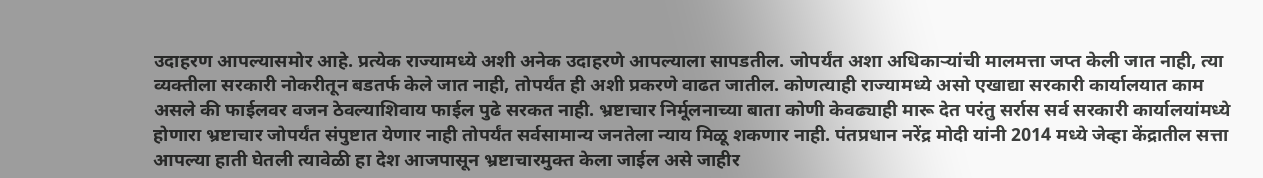उदाहरण आपल्यासमोर आहे. प्रत्येक राज्यामध्ये अशी अनेक उदाहरणे आपल्याला सापडतील. जोपर्यंत अशा अधिकाऱ्यांची मालमत्ता जप्त केली जात नाही, त्या व्यक्तीला सरकारी नोकरीतून बडतर्फ केले जात नाही, तोपर्यंत ही अशी प्रकरणे वाढत जातील. कोणत्याही राज्यामध्ये असो एखाद्या सरकारी कार्यालयात काम असले की फाईलवर वजन ठेवल्याशिवाय फाईल पुढे सरकत नाही. भ्रष्टाचार निर्मूलनाच्या बाता कोणी केवढ्याही मारू देत परंतु सर्रास सर्व सरकारी कार्यालयांमध्ये होणारा भ्रष्टाचार जोपर्यंत संपुष्टात येणार नाही तोपर्यंत सर्वसामान्य जनतेला न्याय मिळू शकणार नाही. पंतप्रधान नरेंद्र मोदी यांनी 2014 मध्ये जेव्हा केंद्रातील सत्ता आपल्या हाती घेतली त्यावेळी हा देश आजपासून भ्रष्टाचारमुक्त केला जाईल असे जाहीर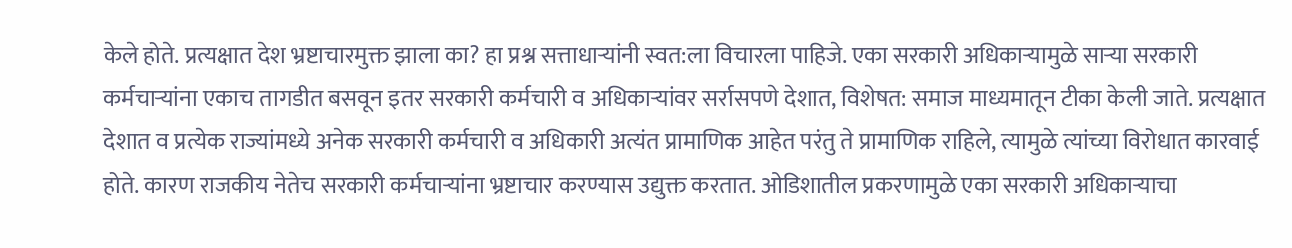केले होते. प्रत्यक्षात देश भ्रष्टाचारमुक्त झाला का? हा प्रश्न सत्ताधाऱ्यांनी स्वत:ला विचारला पाहिजे. एका सरकारी अधिकाऱ्यामुळे साऱ्या सरकारी कर्मचाऱ्यांना एकाच तागडीत बसवून इतर सरकारी कर्मचारी व अधिकाऱ्यांवर सर्रासपणे देशात, विशेषत: समाज माध्यमातून टीका केली जाते. प्रत्यक्षात देशात व प्रत्येक राज्यांमध्ये अनेक सरकारी कर्मचारी व अधिकारी अत्यंत प्रामाणिक आहेत परंतु ते प्रामाणिक राहिले, त्यामुळे त्यांच्या विरोधात कारवाई होते. कारण राजकीय नेतेच सरकारी कर्मचाऱ्यांना भ्रष्टाचार करण्यास उद्युक्त करतात. ओडिशातील प्रकरणामुळे एका सरकारी अधिकाऱ्याचा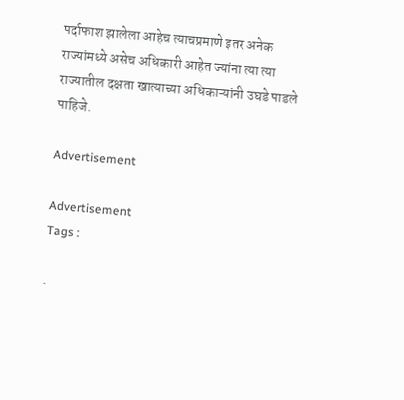पर्दाफाश झालेला आहेच त्याचप्रमाणे इतर अनेक राज्यांमध्ये असेच अधिकारी आहेत ज्यांना त्या त्या राज्यातील दक्षता खात्याच्या अधिकाऱ्यांनी उघडे पाडले पाहिजे.

Advertisement

Advertisement
Tags :

.